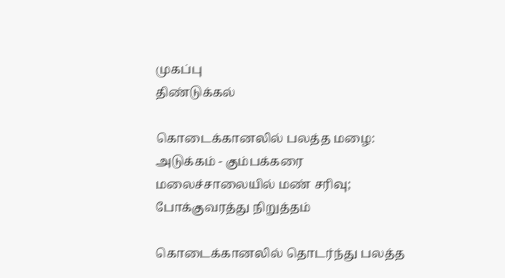முகப்பு
திண்டுக்கல்

கொடைக்கானலில் பலத்த மழை: அடுக்கம் - கும்பக்கரை மலைச்சாலையில் மண் சரிவு; போக்குவரத்து நிறுத்தம்

கொடைக்கானலில் தொடர்ந்து பலத்த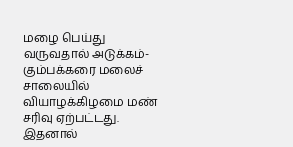மழை பெய்து வருவதால் அடுக்கம்- கும்பக்கரை மலைச் சாலையில் வியாழக்கிழமை மண் சரிவு ஏற்பட்டது. இதனால்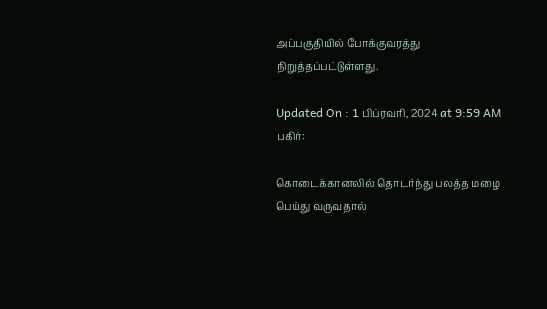அப்பகுதியில் போக்குவரத்து நிறுத்தப்பட்டுள்ளது.

Updated On : 1 பிப்ரவரி, 2024 at 9:59 AM
பகிர்:

கொடைக்கானலில் தொடர்ந்து பலத்த மழை பெய்து வருவதால்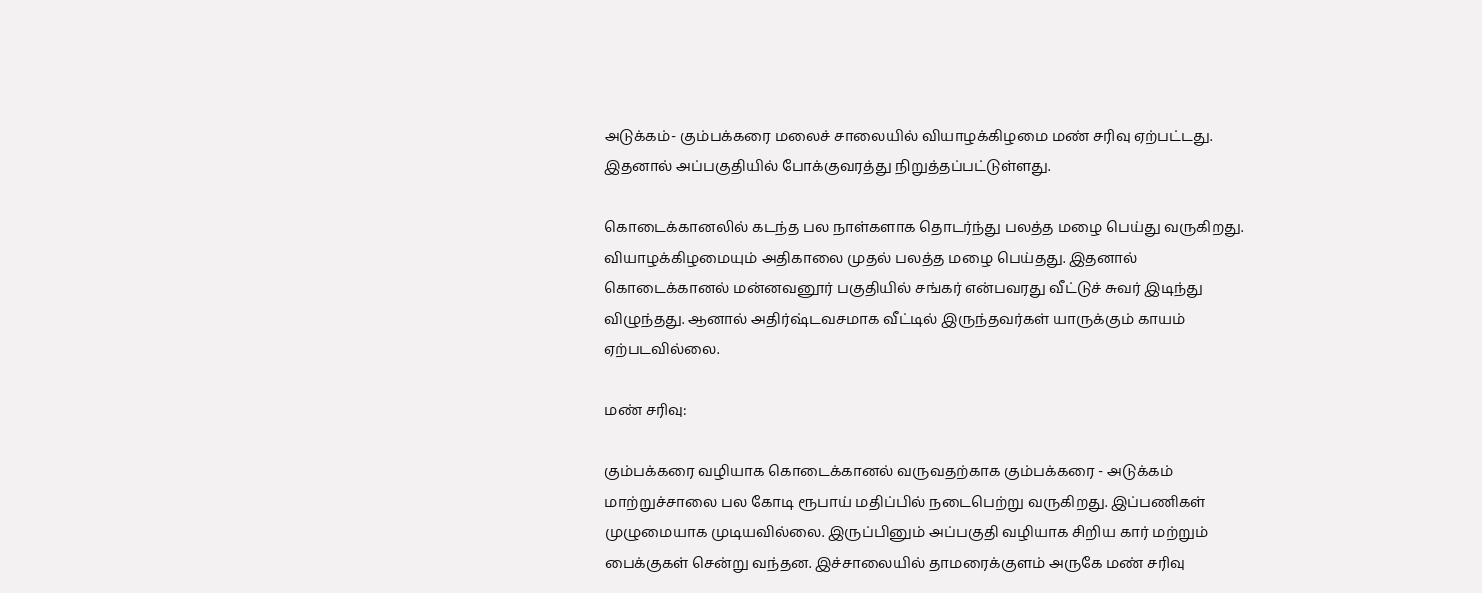அடுக்கம்- கும்பக்கரை மலைச் சாலையில் வியாழக்கிழமை மண் சரிவு ஏற்பட்டது. இதனால் அப்பகுதியில் போக்குவரத்து நிறுத்தப்பட்டுள்ளது.

கொடைக்கானலில் கடந்த பல நாள்களாக தொடர்ந்து பலத்த மழை பெய்து வருகிறது. வியாழக்கிழமையும் அதிகாலை முதல் பலத்த மழை பெய்தது. இதனால் கொடைக்கானல் மன்னவனூர் பகுதியில் சங்கர் என்பவரது வீட்டுச் சுவர் இடிந்து விழுந்தது. ஆனால் அதிர்ஷ்டவசமாக வீட்டில் இருந்தவர்கள் யாருக்கும் காயம் ஏற்படவில்லை.

மண் சரிவு:

கும்பக்கரை வழியாக கொடைக்கானல் வருவதற்காக கும்பக்கரை - அடுக்கம் மாற்றுச்சாலை பல கோடி ரூபாய் மதிப்பில் நடைபெற்று வருகிறது. இப்பணிகள் முழுமையாக முடியவில்லை. இருப்பினும் அப்பகுதி வழியாக சிறிய கார் மற்றும் பைக்குகள் சென்று வந்தன. இச்சாலையில் தாமரைக்குளம் அருகே மண் சரிவு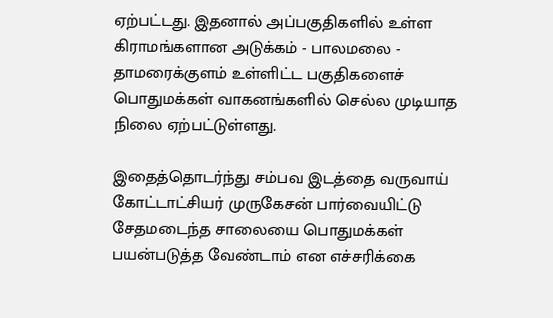ஏற்பட்டது. இதனால் அப்பகுதிகளில் உள்ள கிராமங்களான அடுக்கம் - பாலமலை - தாமரைக்குளம் உள்ளிட்ட பகுதிகளைச் பொதுமக்கள் வாகனங்களில் செல்ல முடியாத நிலை ஏற்பட்டுள்ளது.

இதைத்தொடர்ந்து சம்பவ இடத்தை வருவாய் கோட்டாட்சியர் முருகேசன் பார்வையிட்டு சேதமடைந்த சாலையை பொதுமக்கள் பயன்படுத்த வேண்டாம் என எச்சரிக்கை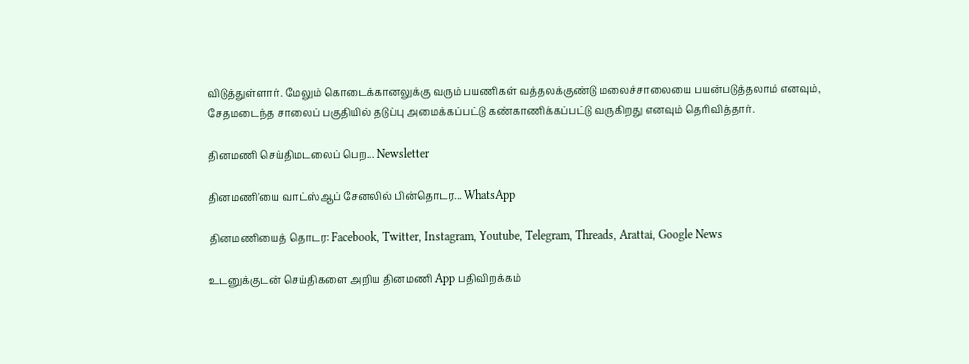விடுத்துள்ளார். மேலும் கொடைக்கானலுக்கு வரும் பயணிகள் வத்தலக்குண்டு மலைச்சாலையை பயன்படுத்தலாம் எனவும், சேதமடைந்த சாலைப் பகுதியில் தடுப்பு அமைக்கப்பட்டு கண்காணிக்கப்பட்டு வருகிறது எனவும் தெரிவித்தார்.

தினமணி செய்திமடலைப் பெற... Newsletter

தினமணி'யை வாட்ஸ்ஆப் சேனலில் பின்தொடர... WhatsApp

தினமணியைத் தொடர: Facebook, Twitter, Instagram, Youtube, Telegram, Threads, Arattai, Google News

உடனுக்குடன் செய்திகளை அறிய தினமணி App பதிவிறக்கம்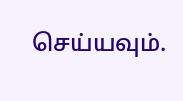செய்யவும்.